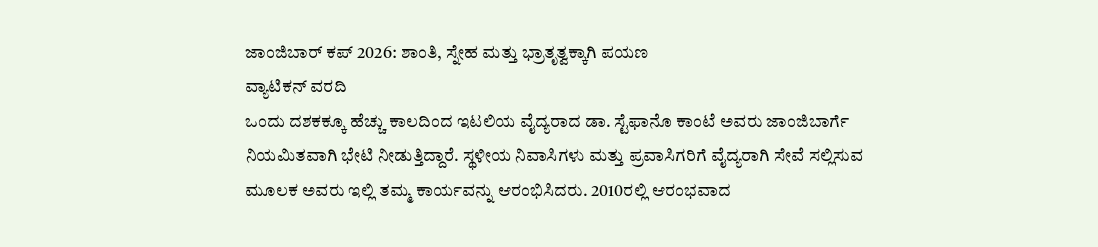ಜಾಂಜಿಬಾರ್ ಕಪ್ 2026: ಶಾಂತಿ, ಸ್ನೇಹ ಮತ್ತು ಭ್ರಾತೃತ್ವಕ್ಕಾಗಿ ಪಯಣ
ವ್ಯಾಟಿಕನ್ ವರದಿ
ಒಂದು ದಶಕಕ್ಕೂ ಹೆಚ್ಚು ಕಾಲದಿಂದ ಇಟಲಿಯ ವೈದ್ಯರಾದ ಡಾ. ಸ್ಟೆಫಾನೊ ಕಾಂಟೆ ಅವರು ಜಾಂಜಿಬಾರ್ಗೆ ನಿಯಮಿತವಾಗಿ ಭೇಟಿ ನೀಡುತ್ತಿದ್ದಾರೆ. ಸ್ಥಳೀಯ ನಿವಾಸಿಗಳು ಮತ್ತು ಪ್ರವಾಸಿಗರಿಗೆ ವೈದ್ಯರಾಗಿ ಸೇವೆ ಸಲ್ಲಿಸುವ ಮೂಲಕ ಅವರು ಇಲ್ಲಿ ತಮ್ಮ ಕಾರ್ಯವನ್ನು ಆರಂಭಿಸಿದರು. 2010ರಲ್ಲಿ ಆರಂಭವಾದ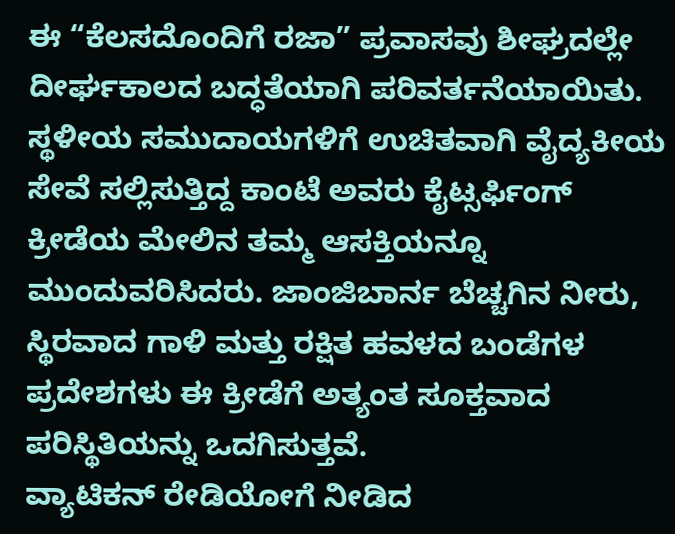ಈ “ಕೆಲಸದೊಂದಿಗೆ ರಜಾ” ಪ್ರವಾಸವು ಶೀಘ್ರದಲ್ಲೇ ದೀರ್ಘಕಾಲದ ಬದ್ಧತೆಯಾಗಿ ಪರಿವರ್ತನೆಯಾಯಿತು. ಸ್ಥಳೀಯ ಸಮುದಾಯಗಳಿಗೆ ಉಚಿತವಾಗಿ ವೈದ್ಯಕೀಯ ಸೇವೆ ಸಲ್ಲಿಸುತ್ತಿದ್ದ ಕಾಂಟೆ ಅವರು ಕೈಟ್ಸರ್ಫಿಂಗ್ ಕ್ರೀಡೆಯ ಮೇಲಿನ ತಮ್ಮ ಆಸಕ್ತಿಯನ್ನೂ ಮುಂದುವರಿಸಿದರು. ಜಾಂಜಿಬಾರ್ನ ಬೆಚ್ಚಗಿನ ನೀರು, ಸ್ಥಿರವಾದ ಗಾಳಿ ಮತ್ತು ರಕ್ಷಿತ ಹವಳದ ಬಂಡೆಗಳ ಪ್ರದೇಶಗಳು ಈ ಕ್ರೀಡೆಗೆ ಅತ್ಯಂತ ಸೂಕ್ತವಾದ ಪರಿಸ್ಥಿತಿಯನ್ನು ಒದಗಿಸುತ್ತವೆ.
ವ್ಯಾಟಿಕನ್ ರೇಡಿಯೋಗೆ ನೀಡಿದ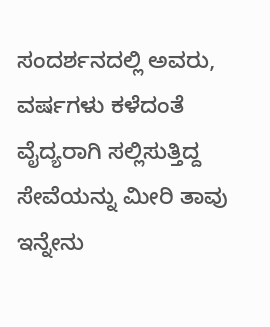ಸಂದರ್ಶನದಲ್ಲಿ ಅವರು, ವರ್ಷಗಳು ಕಳೆದಂತೆ ವೈದ್ಯರಾಗಿ ಸಲ್ಲಿಸುತ್ತಿದ್ದ ಸೇವೆಯನ್ನು ಮೀರಿ ತಾವು ಇನ್ನೇನು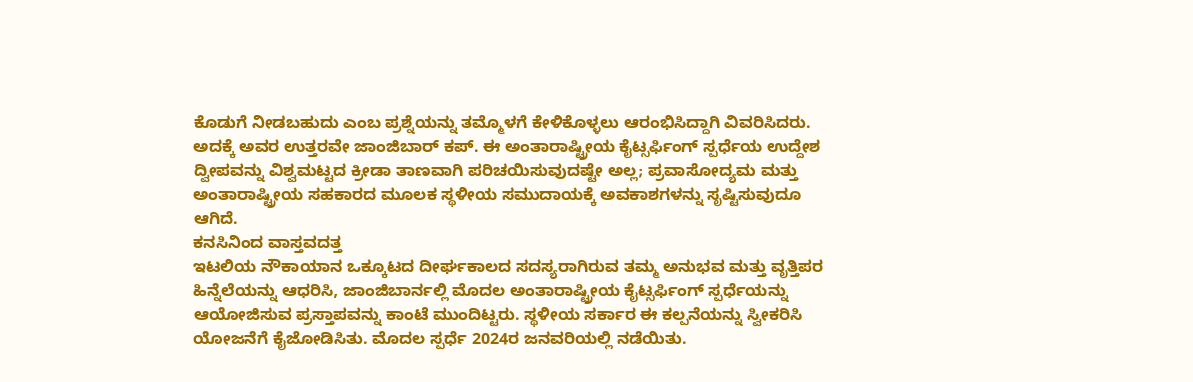ಕೊಡುಗೆ ನೀಡಬಹುದು ಎಂಬ ಪ್ರಶ್ನೆಯನ್ನು ತಮ್ಮೊಳಗೆ ಕೇಳಿಕೊಳ್ಳಲು ಆರಂಭಿಸಿದ್ದಾಗಿ ವಿವರಿಸಿದರು. ಅದಕ್ಕೆ ಅವರ ಉತ್ತರವೇ ಜಾಂಜಿಬಾರ್ ಕಪ್. ಈ ಅಂತಾರಾಷ್ಟ್ರೀಯ ಕೈಟ್ಸರ್ಫಿಂಗ್ ಸ್ಪರ್ಧೆಯ ಉದ್ದೇಶ ದ್ವೀಪವನ್ನು ವಿಶ್ವಮಟ್ಟದ ಕ್ರೀಡಾ ತಾಣವಾಗಿ ಪರಿಚಯಿಸುವುದಷ್ಟೇ ಅಲ್ಲ; ಪ್ರವಾಸೋದ್ಯಮ ಮತ್ತು ಅಂತಾರಾಷ್ಟ್ರೀಯ ಸಹಕಾರದ ಮೂಲಕ ಸ್ಥಳೀಯ ಸಮುದಾಯಕ್ಕೆ ಅವಕಾಶಗಳನ್ನು ಸೃಷ್ಟಿಸುವುದೂ ಆಗಿದೆ.
ಕನಸಿನಿಂದ ವಾಸ್ತವದತ್ತ
ಇಟಲಿಯ ನೌಕಾಯಾನ ಒಕ್ಕೂಟದ ದೀರ್ಘಕಾಲದ ಸದಸ್ಯರಾಗಿರುವ ತಮ್ಮ ಅನುಭವ ಮತ್ತು ವೃತ್ತಿಪರ ಹಿನ್ನೆಲೆಯನ್ನು ಆಧರಿಸಿ, ಜಾಂಜಿಬಾರ್ನಲ್ಲಿ ಮೊದಲ ಅಂತಾರಾಷ್ಟ್ರೀಯ ಕೈಟ್ಸರ್ಫಿಂಗ್ ಸ್ಪರ್ಧೆಯನ್ನು ಆಯೋಜಿಸುವ ಪ್ರಸ್ತಾಪವನ್ನು ಕಾಂಟೆ ಮುಂದಿಟ್ಟರು. ಸ್ಥಳೀಯ ಸರ್ಕಾರ ಈ ಕಲ್ಪನೆಯನ್ನು ಸ್ವೀಕರಿಸಿ ಯೋಜನೆಗೆ ಕೈಜೋಡಿಸಿತು. ಮೊದಲ ಸ್ಪರ್ಧೆ 2024ರ ಜನವರಿಯಲ್ಲಿ ನಡೆಯಿತು.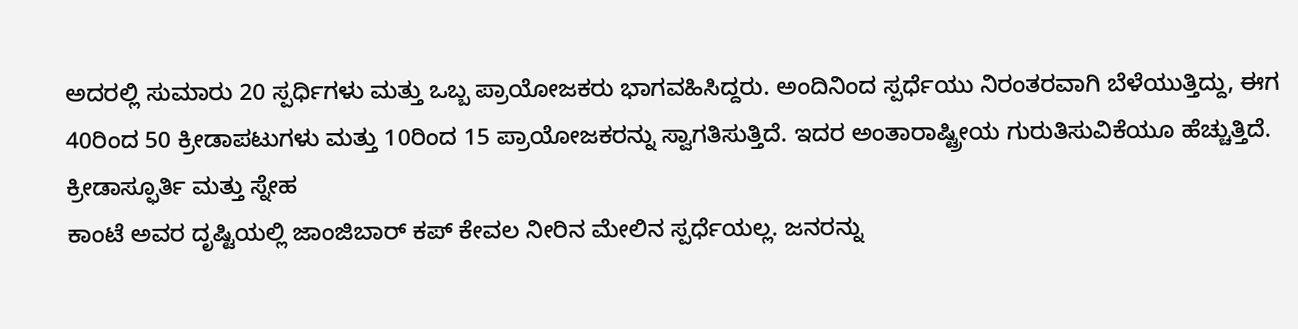ಅದರಲ್ಲಿ ಸುಮಾರು 20 ಸ್ಪರ್ಧಿಗಳು ಮತ್ತು ಒಬ್ಬ ಪ್ರಾಯೋಜಕರು ಭಾಗವಹಿಸಿದ್ದರು. ಅಂದಿನಿಂದ ಸ್ಪರ್ಧೆಯು ನಿರಂತರವಾಗಿ ಬೆಳೆಯುತ್ತಿದ್ದು, ಈಗ 40ರಿಂದ 50 ಕ್ರೀಡಾಪಟುಗಳು ಮತ್ತು 10ರಿಂದ 15 ಪ್ರಾಯೋಜಕರನ್ನು ಸ್ವಾಗತಿಸುತ್ತಿದೆ. ಇದರ ಅಂತಾರಾಷ್ಟ್ರೀಯ ಗುರುತಿಸುವಿಕೆಯೂ ಹೆಚ್ಚುತ್ತಿದೆ.
ಕ್ರೀಡಾಸ್ಫೂರ್ತಿ ಮತ್ತು ಸ್ನೇಹ
ಕಾಂಟೆ ಅವರ ದೃಷ್ಟಿಯಲ್ಲಿ ಜಾಂಜಿಬಾರ್ ಕಪ್ ಕೇವಲ ನೀರಿನ ಮೇಲಿನ ಸ್ಪರ್ಧೆಯಲ್ಲ. ಜನರನ್ನು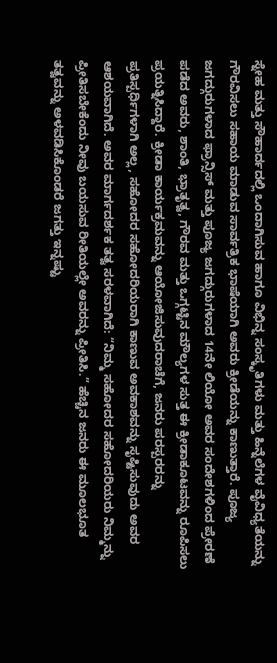ಸ್ನೇಹ ಮತ್ತು ಸೌಹಾರ್ದದಲ್ಲಿ ಒಂದಾಗಿಸುವ ಹಾಗೂ ವಿಭಿನ್ನ ಸಂಸ್ಕೃತಿಗಳು ಮತ್ತು ಹಿನ್ನೆಲೆಗಳ ವೈವಿಧ್ಯತೆಯನ್ನು ಗೌರವಿಸಲು ಸಹಾಯ ಮಾಡುವ ಸಾರ್ವತ್ರಿಕ ಭಾಷೆಯಾಗಿ ಅವರು ಕ್ರೀಡೆಯನ್ನು ಕಾಣುತ್ತಾರೆ. ಪೂಜ್ಯ ಜಗದ್ಗುರುಗಳಾದ ಫ್ರಾನ್ಸಿಸ್ ಮತ್ತು ಪೂಜ್ಯ ಜಗದ್ಗುರುಗಳಾದ 14ನೇ ಲಿಯೋ ಅವರ ಸಂದೇಶಗಳಿಂದ ಪ್ರೇರಣೆ ಪಡೆದ ಅವರು, ಶಾಂತಿ, ಭ್ರಾತೃತ್ವ, ಗೌರವ ಮತ್ತು ಒಗ್ಗಟ್ಟಿನ ಮೌಲ್ಯಗಳ ಸುತ್ತ ಈ ಕ್ರೀಡಾಕೂಟವನ್ನು ರೂಪಿಸಲು ಪ್ರಯತ್ನಿಸಿದ್ದಾರೆ. ಕ್ರೀಡಾ ಕಾರ್ಯಕ್ರಮವನ್ನು ಆಯೋಜಿಸುವುದರಾಚೆಗೆ, ಜನರು ಪರಸ್ಪರರನ್ನು ಪ್ರತಿಸ್ಪರ್ಧಿಗಳಾಗಿ ಅಲ್ಲ, ಸಹೋದರ ಸಹೋದರಿಯರಾಗಿ ಕಾಣುವ ಅವಕಾಶವನ್ನು ಸೃಷ್ಟಿಸುವುದು ಅವರ ಆಶಯವಾಗಿದೆ. ಅವರ ಮಾರ್ಗದರ್ಶಕ ತತ್ವ ಸರಳವಾಗಿದೆ: “ನಿಮ್ಮ ಸಹೋದರ ಸಹೋದರಿಯರು ನಿಮ್ಮನ್ನು ಪ್ರೀತಿಸಬೇಕೆಂದು ನೀವು ಬಯಸುವ ರೀತಿಯಲ್ಲೇ ಅವರನ್ನು ಪ್ರೀತಿಸಿ.” ಹೆಚ್ಚಿನ ಜನರು ಈ ಮೂಲಭೂತ ತತ್ವವನ್ನು ಅಳವಡಿಸಿಕೊಂಡರೆ ಜಗತ್ತು ಇನ್ನಷ್ಟು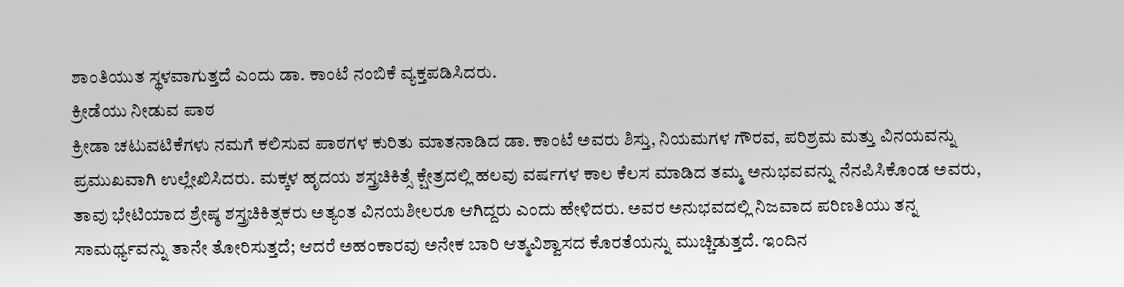ಶಾಂತಿಯುತ ಸ್ಥಳವಾಗುತ್ತದೆ ಎಂದು ಡಾ. ಕಾಂಟೆ ನಂಬಿಕೆ ವ್ಯಕ್ತಪಡಿಸಿದರು.
ಕ್ರೀಡೆಯು ನೀಡುವ ಪಾಠ
ಕ್ರೀಡಾ ಚಟುವಟಿಕೆಗಳು ನಮಗೆ ಕಲಿಸುವ ಪಾಠಗಳ ಕುರಿತು ಮಾತನಾಡಿದ ಡಾ. ಕಾಂಟೆ ಅವರು ಶಿಸ್ತು, ನಿಯಮಗಳ ಗೌರವ, ಪರಿಶ್ರಮ ಮತ್ತು ವಿನಯವನ್ನು ಪ್ರಮುಖವಾಗಿ ಉಲ್ಲೇಖಿಸಿದರು. ಮಕ್ಕಳ ಹೃದಯ ಶಸ್ತ್ರಚಿಕಿತ್ಸೆ ಕ್ಷೇತ್ರದಲ್ಲಿ ಹಲವು ವರ್ಷಗಳ ಕಾಲ ಕೆಲಸ ಮಾಡಿದ ತಮ್ಮ ಅನುಭವವನ್ನು ನೆನಪಿಸಿಕೊಂಡ ಅವರು, ತಾವು ಭೇಟಿಯಾದ ಶ್ರೇಷ್ಠ ಶಸ್ತ್ರಚಿಕಿತ್ಸಕರು ಅತ್ಯಂತ ವಿನಯಶೀಲರೂ ಆಗಿದ್ದರು ಎಂದು ಹೇಳಿದರು. ಅವರ ಅನುಭವದಲ್ಲಿ ನಿಜವಾದ ಪರಿಣತಿಯು ತನ್ನ ಸಾಮರ್ಥ್ಯವನ್ನು ತಾನೇ ತೋರಿಸುತ್ತದೆ; ಆದರೆ ಅಹಂಕಾರವು ಅನೇಕ ಬಾರಿ ಆತ್ಮವಿಶ್ವಾಸದ ಕೊರತೆಯನ್ನು ಮುಚ್ಚಿಡುತ್ತದೆ. ಇಂದಿನ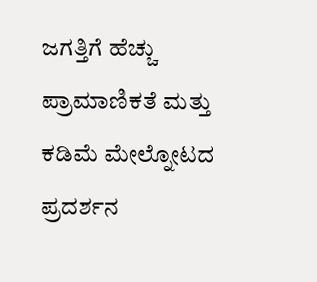ಜಗತ್ತಿಗೆ ಹೆಚ್ಚು ಪ್ರಾಮಾಣಿಕತೆ ಮತ್ತು ಕಡಿಮೆ ಮೇಲ್ನೋಟದ ಪ್ರದರ್ಶನ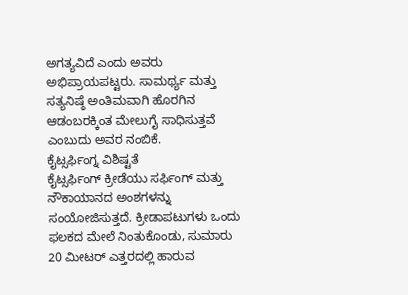ಅಗತ್ಯವಿದೆ ಎಂದು ಅವರು ಅಭಿಪ್ರಾಯಪಟ್ಟರು. ಸಾಮರ್ಥ್ಯ ಮತ್ತು ಸತ್ಯನಿಷ್ಠೆ ಅಂತಿಮವಾಗಿ ಹೊರಗಿನ ಆಡಂಬರಕ್ಕಿಂತ ಮೇಲುಗೈ ಸಾಧಿಸುತ್ತವೆ ಎಂಬುದು ಅವರ ನಂಬಿಕೆ.
ಕೈಟ್ಸರ್ಫಿಂಗ್ನ ವಿಶಿಷ್ಟತೆ
ಕೈಟ್ಸರ್ಫಿಂಗ್ ಕ್ರೀಡೆಯು ಸರ್ಫಿಂಗ್ ಮತ್ತು ನೌಕಾಯಾನದ ಅಂಶಗಳನ್ನು ಸಂಯೋಜಿಸುತ್ತದೆ. ಕ್ರೀಡಾಪಟುಗಳು ಒಂದು ಫಲಕದ ಮೇಲೆ ನಿಂತುಕೊಂಡು, ಸುಮಾರು 20 ಮೀಟರ್ ಎತ್ತರದಲ್ಲಿ ಹಾರುವ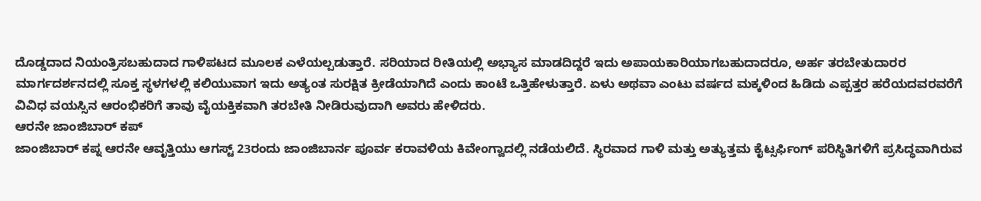ದೊಡ್ಡದಾದ ನಿಯಂತ್ರಿಸಬಹುದಾದ ಗಾಳಿಪಟದ ಮೂಲಕ ಎಳೆಯಲ್ಪಡುತ್ತಾರೆ. ಸರಿಯಾದ ರೀತಿಯಲ್ಲಿ ಅಭ್ಯಾಸ ಮಾಡದಿದ್ದರೆ ಇದು ಅಪಾಯಕಾರಿಯಾಗಬಹುದಾದರೂ, ಅರ್ಹ ತರಬೇತುದಾರರ ಮಾರ್ಗದರ್ಶನದಲ್ಲಿ ಸೂಕ್ತ ಸ್ಥಳಗಳಲ್ಲಿ ಕಲಿಯುವಾಗ ಇದು ಅತ್ಯಂತ ಸುರಕ್ಷಿತ ಕ್ರೀಡೆಯಾಗಿದೆ ಎಂದು ಕಾಂಟೆ ಒತ್ತಿಹೇಳುತ್ತಾರೆ. ಏಳು ಅಥವಾ ಎಂಟು ವರ್ಷದ ಮಕ್ಕಳಿಂದ ಹಿಡಿದು ಎಪ್ಪತ್ತರ ಹರೆಯದವರವರೆಗೆ ವಿವಿಧ ವಯಸ್ಸಿನ ಆರಂಭಿಕರಿಗೆ ತಾವು ವೈಯಕ್ತಿಕವಾಗಿ ತರಬೇತಿ ನೀಡಿರುವುದಾಗಿ ಅವರು ಹೇಳಿದರು.
ಆರನೇ ಜಾಂಜಿಬಾರ್ ಕಪ್
ಜಾಂಜಿಬಾರ್ ಕಪ್ನ ಆರನೇ ಆವೃತ್ತಿಯು ಆಗಸ್ಟ್ 23ರಂದು ಜಾಂಜಿಬಾರ್ನ ಪೂರ್ವ ಕರಾವಳಿಯ ಕಿವೇಂಗ್ವಾದಲ್ಲಿ ನಡೆಯಲಿದೆ. ಸ್ಥಿರವಾದ ಗಾಳಿ ಮತ್ತು ಅತ್ಯುತ್ತಮ ಕೈಟ್ಸರ್ಫಿಂಗ್ ಪರಿಸ್ಥಿತಿಗಳಿಗೆ ಪ್ರಸಿದ್ಧವಾಗಿರುವ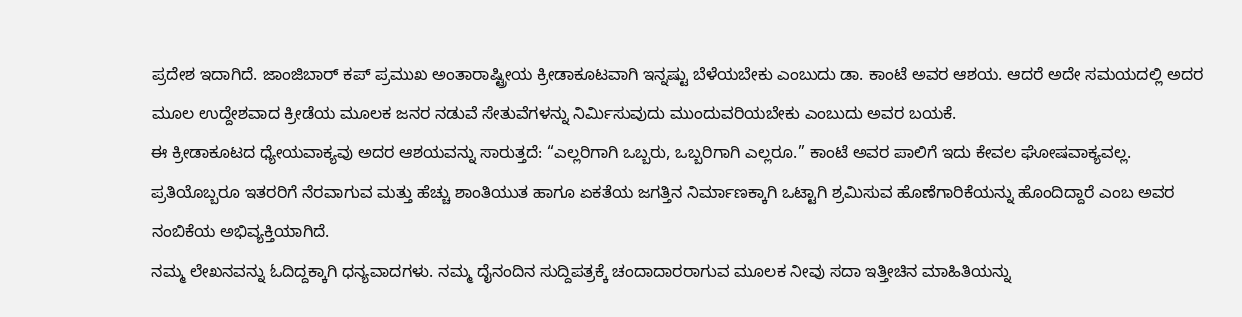ಪ್ರದೇಶ ಇದಾಗಿದೆ. ಜಾಂಜಿಬಾರ್ ಕಪ್ ಪ್ರಮುಖ ಅಂತಾರಾಷ್ಟ್ರೀಯ ಕ್ರೀಡಾಕೂಟವಾಗಿ ಇನ್ನಷ್ಟು ಬೆಳೆಯಬೇಕು ಎಂಬುದು ಡಾ. ಕಾಂಟೆ ಅವರ ಆಶಯ. ಆದರೆ ಅದೇ ಸಮಯದಲ್ಲಿ ಅದರ ಮೂಲ ಉದ್ದೇಶವಾದ ಕ್ರೀಡೆಯ ಮೂಲಕ ಜನರ ನಡುವೆ ಸೇತುವೆಗಳನ್ನು ನಿರ್ಮಿಸುವುದು ಮುಂದುವರಿಯಬೇಕು ಎಂಬುದು ಅವರ ಬಯಕೆ.
ಈ ಕ್ರೀಡಾಕೂಟದ ಧ್ಯೇಯವಾಕ್ಯವು ಅದರ ಆಶಯವನ್ನು ಸಾರುತ್ತದೆ: “ಎಲ್ಲರಿಗಾಗಿ ಒಬ್ಬರು, ಒಬ್ಬರಿಗಾಗಿ ಎಲ್ಲರೂ.” ಕಾಂಟೆ ಅವರ ಪಾಲಿಗೆ ಇದು ಕೇವಲ ಘೋಷವಾಕ್ಯವಲ್ಲ. ಪ್ರತಿಯೊಬ್ಬರೂ ಇತರರಿಗೆ ನೆರವಾಗುವ ಮತ್ತು ಹೆಚ್ಚು ಶಾಂತಿಯುತ ಹಾಗೂ ಏಕತೆಯ ಜಗತ್ತಿನ ನಿರ್ಮಾಣಕ್ಕಾಗಿ ಒಟ್ಟಾಗಿ ಶ್ರಮಿಸುವ ಹೊಣೆಗಾರಿಕೆಯನ್ನು ಹೊಂದಿದ್ದಾರೆ ಎಂಬ ಅವರ ನಂಬಿಕೆಯ ಅಭಿವ್ಯಕ್ತಿಯಾಗಿದೆ.
ನಮ್ಮ ಲೇಖನವನ್ನು ಓದಿದ್ದಕ್ಕಾಗಿ ಧನ್ಯವಾದಗಳು. ನಮ್ಮ ದೈನಂದಿನ ಸುದ್ದಿಪತ್ರಕ್ಕೆ ಚಂದಾದಾರರಾಗುವ ಮೂಲಕ ನೀವು ಸದಾ ಇತ್ತೀಚಿನ ಮಾಹಿತಿಯನ್ನು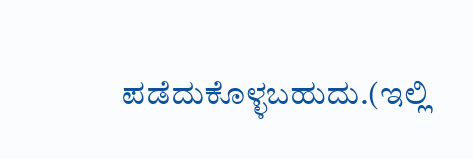ಪಡೆದುಕೊಳ್ಳಬಹುದು.(ಇಲ್ಲಿ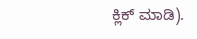ಕ್ಲಿಕ್ ಮಾಡಿ).